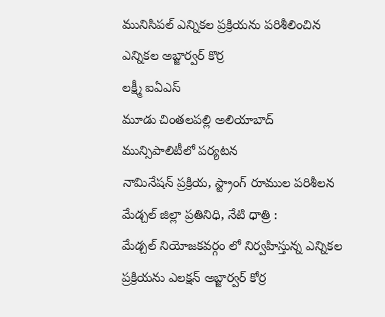మునిసిపల్ ఎన్నికల ప్రక్రియను పరిశీలించిన ఎన్నికల అబ్జార్వర్ కొర్ర
లక్ష్మీ ఐఏఎస్
మూడు చింతలపల్లి అలియాబాద్ మున్సిపాలిటీలో పర్యటన
నామినేషన్ ప్రక్రియ, స్ట్రాంగ్ రూముల పరిశీలన
మేడ్చల్ జిల్లా ప్రతినిధి, నేటి ధాత్రి :
మేడ్చల్ నియోజకవర్గం లో నిర్వహిస్తున్న ఎన్నికల ప్రక్రియను ఎలక్షన్ అబ్జార్వర్ కోర్ర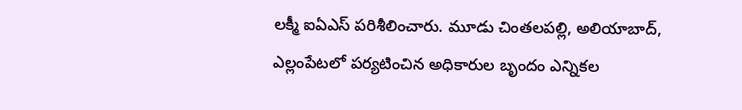లక్మీ ఐఏఎస్ పరిశీలించారు. మూడు చింతలపల్లి, అలియాబాద్, ఎల్లంపేటలో పర్యటించిన అధికారుల బృందం ఎన్నికల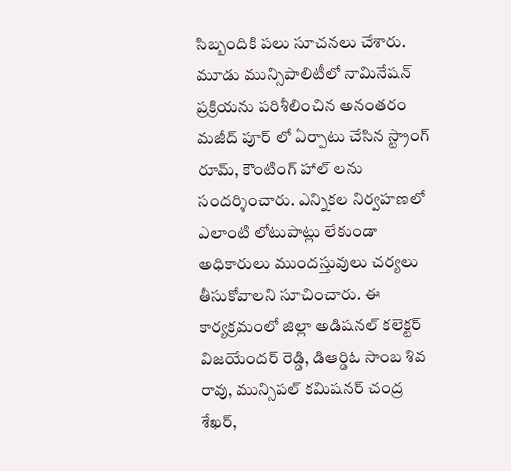సిబ్బందికి పలు సూచనలు చేశారు. మూడు మున్సిపాలిటీలో నామినేషన్ ప్రక్రియను పరిశీలించిన అనంతరం మజీద్ పూర్ లో ఏర్పాటు చేసిన స్ట్రాంగ్ రూమ్, కౌంటింగ్ హాల్ లను సందర్శించారు. ఎన్నికల నిర్వహణలో ఎలాంటి లోటుపాట్లు లేకుండా అధికారులు ముందస్తువులు చర్యలు తీసుకోవాలని సూచించారు. ఈ కార్యక్రమంలో జిల్లా అడిషనల్ కలెక్టర్ విజయేందర్ రెడ్డి, డిఆర్డిఓ సాంబ శివ రావు, మున్సిపల్ కమిషనర్ చంద్ర శేఖర్,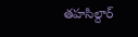తహసిల్దార్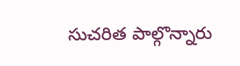సుచరిత పాల్గొన్నారు